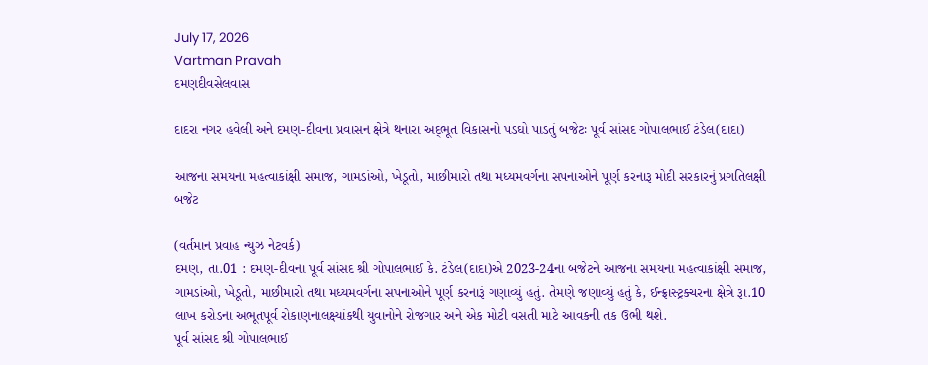July 17, 2026
Vartman Pravah
દમણદીવસેલવાસ

દાદરા નગર હવેલી અને દમણ-દીવના પ્રવાસન ક્ષેત્રે થનારા અદ્‌ભૂત વિકાસનો પડઘો પાડતું બજેટઃ પૂર્વ સાંસદ ગોપાલભાઈ ટંડેલ(દાદા)

આજના સમયના મહત્‍વાકાંક્ષી સમાજ, ગામડાંઓ, ખેડૂતો, માછીમારો તથા મધ્‍યમવર્ગના સપનાઓને પૂર્ણ કરનારૂ મોદી સરકારનું પ્રગતિલક્ષી બજેટ

(વર્તમાન પ્રવાહ ન્‍યુઝ નેટવર્ક)
દમણ, તા.01 : દમણ-દીવના પૂર્વ સાંસદ શ્રી ગોપાલભાઈ કે. ટંડેલ(દાદા)એ 2023-24ના બજેટને આજના સમયના મહત્‍વાકાંક્ષી સમાજ, ગામડાંઓ, ખેડૂતો, માછીમારો તથા મધ્‍યમવર્ગના સપનાઓને પૂર્ણ કરનારૂં ગણાવ્‍યું હતું. તેમણે જણાવ્‍યું હતું કે, ઈન્‍ફ્રાસ્‍ટ્રક્‍ચરના ક્ષેત્રે રૂા.10 લાખ કરોડના અભૂતપૂર્વ રોકાણનાલક્ષ્યાંકથી યુવાનોને રોજગાર અને એક મોટી વસતી માટે આવકની તક ઉભી થશે.
પૂર્વ સાંસદ શ્રી ગોપાલભાઈ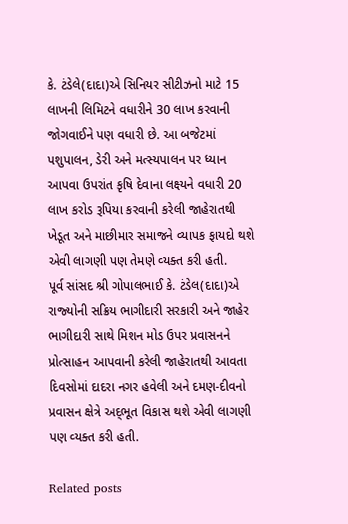કે. ટંડેલે(દાદા)એ સિનિયર સીટીઝનો માટે 15 લાખની લિમિટને વધારીને 30 લાખ કરવાની જોગવાઈને પણ વધારી છે. આ બજેટમાં પશુપાલન, ડેરી અને મત્‍સ્‍યપાલન પર ધ્‍યાન આપવા ઉપરાંત કૃષિ દેવાના લક્ષ્યને વધારી 20 લાખ કરોડ રૂપિયા કરવાની કરેલી જાહેરાતથી ખેડૂત અને માછીમાર સમાજને વ્‍યાપક ફાયદો થશે એવી લાગણી પણ તેમણે વ્‍યક્‍ત કરી હતી.
પૂર્વ સાંસદ શ્રી ગોપાલભાઈ કે. ટંડેલ(દાદા)એ રાજ્‍યોની સક્રિય ભાગીદારી સરકારી અને જાહેર ભાગીદારી સાથે મિશન મોડ ઉપર પ્રવાસનને પ્રોત્‍સાહન આપવાની કરેલી જાહેરાતથી આવતા દિવસોમાં દાદરા નગર હવેલી અને દમણ-દીવનો પ્રવાસન ક્ષેત્રે અદ્‌ભૂત વિકાસ થશે એવી લાગણી પણ વ્‍યક્‍ત કરી હતી.

Related posts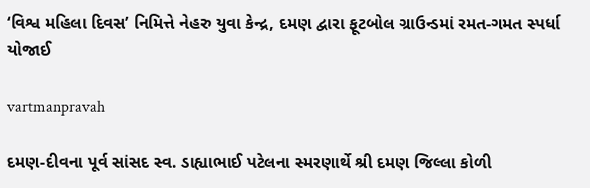‘વિશ્વ મહિલા દિવસ’ નિમિત્તે નેહરુ યુવા કેન્‍દ્ર, દમણ દ્વારા ફૂટબોલ ગ્રાઉન્‍ડમાં રમત-ગમત સ્‍પર્ધા યોજાઈ

vartmanpravah

દમણ-દીવના પૂર્વ સાંસદ સ્‍વ. ડાહ્યાભાઈ પટેલના સ્‍મરણાર્થે શ્રી દમણ જિલ્લા કોળી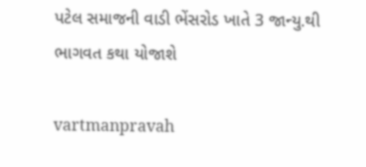પટેલ સમાજની વાડી ભેંસરોડ ખાતે 3 જાન્‍યુ.થી ભાગવત કથા યોજાશે

vartmanpravah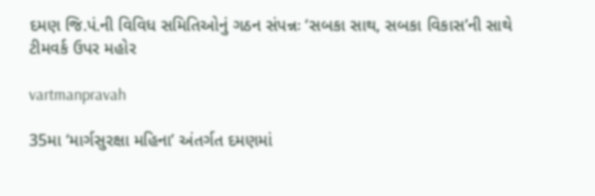દમણ જિ.પં.ની વિવિધ સમિતિઓનું ગઠન સંપન્નઃ ‘સબકા સાથ, સબકા વિકાસ’ની સાથે ટીમવર્ક ઉપર મહોર

vartmanpravah

35મા ‘માર્ગસુરક્ષા મહિના’ અંતર્ગત દમણમાં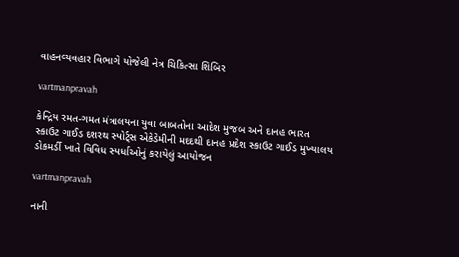વાહનવ્‍યવહાર વિભાગે યોજેલી નેત્ર ચિકિત્‍સા શિબિર

vartmanpravah

કેન્‍દ્રિય રમત-ગમત મંત્રાલયના યુવા બાબતોના આદેશ મુજબ અને દાનહ ભારત સ્‍કાઉટ ગાઈડ દશરથ સ્‍પોર્ટ્‍સ એકેડેમીની મદદથી દાનહ પ્રદેશ સ્‍કાઉટ ગાઈડ મુખ્‍યાલય ડોકમર્ડી ખાતે વિવિધ સ્‍પર્ધાઓનું કરાયેલું આયોજન

vartmanpravah

નાની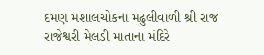દમણ મશાલચોકના મઢુલીવાળી શ્રી રાજ રાજેશ્વરી મેલડી માતાના મંદિરે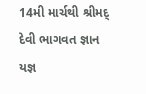14મી માર્ચથી શ્રીમદ્‌ દેવી ભાગવત જ્ઞાન યજ્ઞ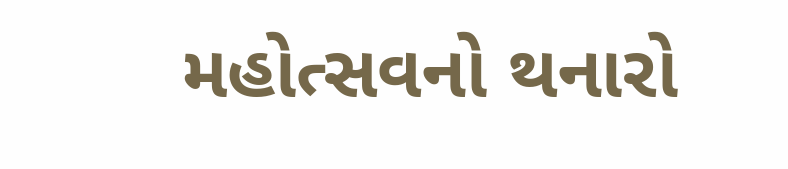મહોત્‍સવનો થનારો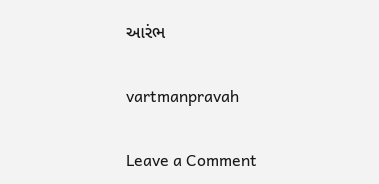આરંભ

vartmanpravah

Leave a Comment